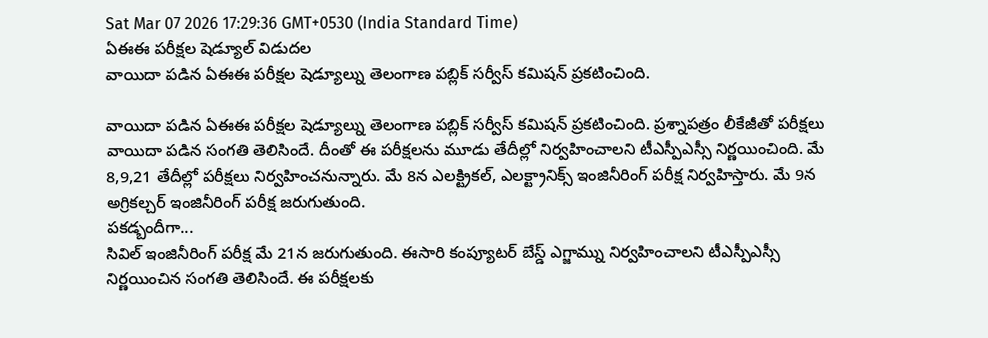Sat Mar 07 2026 17:29:36 GMT+0530 (India Standard Time)
ఏఈఈ పరీక్షల షెడ్యూల్ విడుదల
వాయిదా పడిన ఏఈఈ పరీక్షల షెడ్యూల్ను తెలంగాణ పబ్లిక్ సర్వీస్ కమిషన్ ప్రకటించింది.

వాయిదా పడిన ఏఈఈ పరీక్షల షెడ్యూల్ను తెలంగాణ పబ్లిక్ సర్వీస్ కమిషన్ ప్రకటించింది. ప్రశ్నాపత్రం లీకేజీతో పరీక్షలు వాయిదా పడిన సంగతి తెలిసిందే. దీంతో ఈ పరీక్షలను మూడు తేదీల్లో నిర్వహించాలని టీఎస్పీఎస్సీ నిర్ణయించింది. మే 8,9,21 తేదీల్లో పరీక్షలు నిర్వహించనున్నారు. మే 8న ఎలక్ట్రికల్, ఎలక్ట్రానిక్స్ ఇంజినీరింగ్ పరీక్ష నిర్వహిస్తారు. మే 9న అగ్రికల్చర్ ఇంజినీరింగ్ పరీక్ష జరుగుతుంది.
పకడ్బందీగా...
సివిల్ ఇంజినీరింగ్ పరీక్ష మే 21న జరుగుతుంది. ఈసారి కంప్యూటర్ బేస్డ్ ఎగ్జామ్ను నిర్వహించాలని టీఎస్పీఎస్సీ నిర్ణయించిన సంగతి తెలిసిందే. ఈ పరీక్షలకు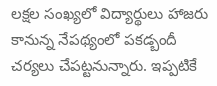లక్షల సంఖ్యలో విద్యార్థులు హాజరు కానున్న నేపథ్యంలో పకడ్బందీ చర్యలు చేపట్టనున్నారు. ఇప్పటికే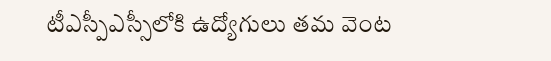టీఎస్పీఎస్సీలోకి ఉద్యోగులు తమ వెంట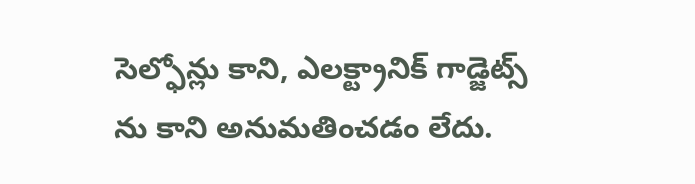సెల్ఫోన్లు కాని, ఎలక్ట్రానిక్ గాడ్జెట్స్ ను కాని అనుమతించడం లేదు.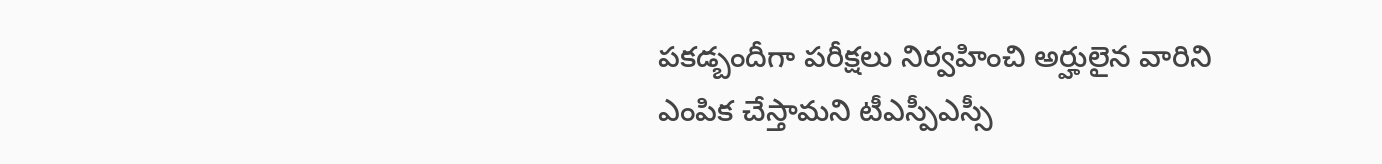పకడ్బందీగా పరీక్షలు నిర్వహించి అర్హులైన వారిని ఎంపిక చేస్తామని టీఎస్పీఎస్సీ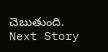చెబుతుంది.
Next Story